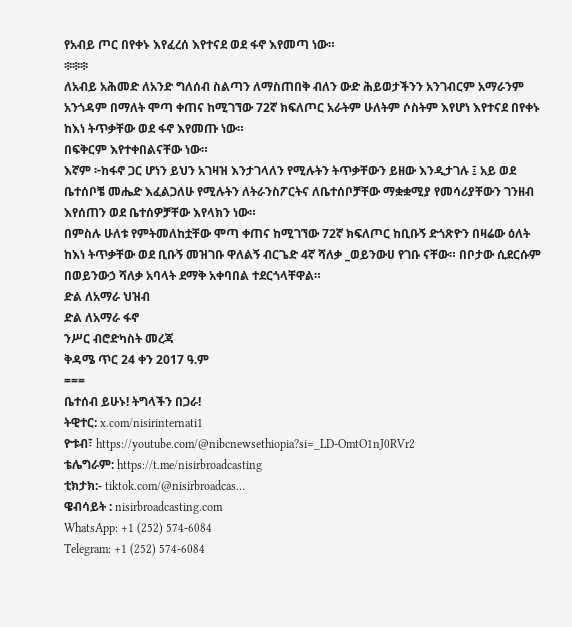የአብይ ጦር በየቀኑ እየፈረሰ እየተናደ ወደ ፋኖ እየመጣ ነው።
፨፨፨
ለአብይ አሕመድ ለአንድ ግለሰብ ስልጣን ለማስጠበቅ ብለን ውድ ሕይወታችንን አንገብርም አማራንም አንጎዳም በማለት ሞጣ ቀጠና ከሚገኘው 72ኛ ክፍለጦር አራትም ሁለትም ሶስትም እየሆነ እየተናደ በየቀኑ ከእነ ትጥቃቸው ወደ ፋኖ እየመጡ ነው።
በፍቅርም እየተቀበልናቸው ነው።
እኛም ፦ከፋኖ ጋር ሆነን ይህን አገዛዝ እንታገላለን የሚሉትን ትጥቃቸውን ይዘው እንዲታገሉ ፤ አይ ወደ ቤተሰቦቼ መሔድ እፈልጋለሁ የሚሉትን ለትራንስፖርትና ለቤተሰቦቻቸው ማቋቋሚያ የመሳሪያቸውን ገንዘብ እየሰጠን ወደ ቤተሰዎቻቸው እየላክን ነው።
በምስሉ ሁለቱ የምትመለከቷቸው ሞጣ ቀጠና ከሚገኘው 72ኛ ክፍለጦር ከቢቡኝ ድጎጽዮን በዛሬው ዕለት ከእነ ትጥቃቸው ወደ ቢቡኝ መዝገቡ ዋለልኝ ብርጌድ 4ኛ ሻለቃ _ወይንውሀ የገቡ ናቸው። በቦታው ሲደርሱም በወይንውኃ ሻለቃ አባላት ደማቅ አቀባበል ተደርጎላቸዋል።
ድል ለአማራ ህዝብ
ድል ለአማራ ፋኖ
ንሥር ብሮድካስት መረጃ
ቅዳሜ ጥር 24 ቀን 2017 ዓ.ም
===
ቤተሰብ ይሁኑ! ትግላችን በጋራ!
ትዊተር: x.com/nisirinternati1
ዮቱብ፣ https://youtube.com/@nibcnewsethiopia?si=_LD-OmtO1nJ0RVr2
ቴሌግራም: https://t.me/nisirbroadcasting
ቲክታክ:- tiktok.com/@nisirbroadcas…
ዌብሳይት : nisirbroadcasting.com
WhatsApp: +1 (252) 574‑6084
Telegram: +1 (252) 574‑6084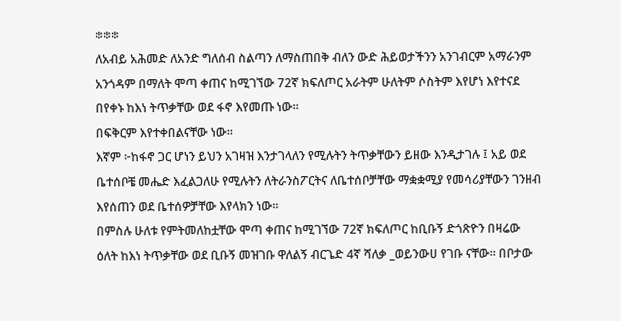፨፨፨
ለአብይ አሕመድ ለአንድ ግለሰብ ስልጣን ለማስጠበቅ ብለን ውድ ሕይወታችንን አንገብርም አማራንም አንጎዳም በማለት ሞጣ ቀጠና ከሚገኘው 72ኛ ክፍለጦር አራትም ሁለትም ሶስትም እየሆነ እየተናደ በየቀኑ ከእነ ትጥቃቸው ወደ ፋኖ እየመጡ ነው።
በፍቅርም እየተቀበልናቸው ነው።
እኛም ፦ከፋኖ ጋር ሆነን ይህን አገዛዝ እንታገላለን የሚሉትን ትጥቃቸውን ይዘው እንዲታገሉ ፤ አይ ወደ ቤተሰቦቼ መሔድ እፈልጋለሁ የሚሉትን ለትራንስፖርትና ለቤተሰቦቻቸው ማቋቋሚያ የመሳሪያቸውን ገንዘብ እየሰጠን ወደ ቤተሰዎቻቸው እየላክን ነው።
በምስሉ ሁለቱ የምትመለከቷቸው ሞጣ ቀጠና ከሚገኘው 72ኛ ክፍለጦር ከቢቡኝ ድጎጽዮን በዛሬው ዕለት ከእነ ትጥቃቸው ወደ ቢቡኝ መዝገቡ ዋለልኝ ብርጌድ 4ኛ ሻለቃ _ወይንውሀ የገቡ ናቸው። በቦታው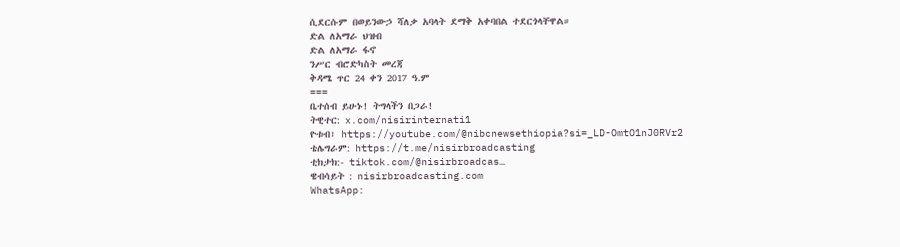ሲደርሱም በወይንውኃ ሻለቃ አባላት ደማቅ አቀባበል ተደርጎላቸዋል።
ድል ለአማራ ህዝብ
ድል ለአማራ ፋኖ
ንሥር ብሮድካስት መረጃ
ቅዳሜ ጥር 24 ቀን 2017 ዓ.ም
===
ቤተሰብ ይሁኑ! ትግላችን በጋራ!
ትዊተር: x.com/nisirinternati1
ዮቱብ፣ https://youtube.com/@nibcnewsethiopia?si=_LD-OmtO1nJ0RVr2
ቴሌግራም: https://t.me/nisirbroadcasting
ቲክታክ:- tiktok.com/@nisirbroadcas…
ዌብሳይት : nisirbroadcasting.com
WhatsApp: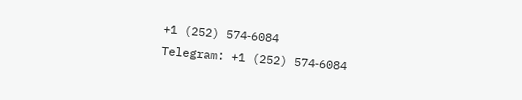+1 (252) 574‑6084
Telegram: +1 (252) 574‑6084